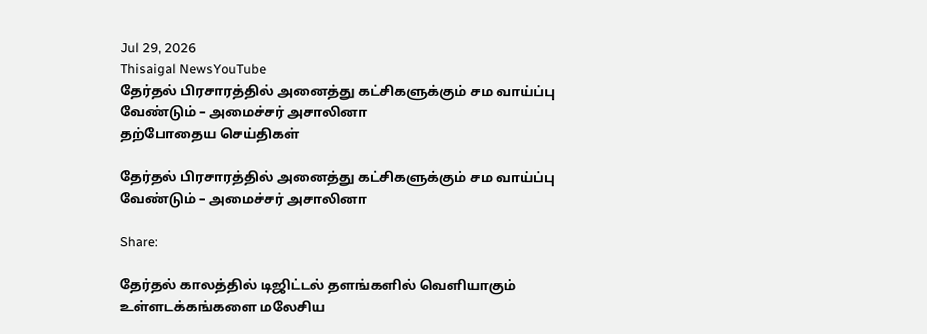Jul 29, 2026
Thisaigal NewsYouTube
தேர்தல் பிரசாரத்தில் அனைத்து கட்சிகளுக்கும் சம வாய்ப்பு வேண்டும் – அமைச்சர் அசாலினா
தற்போதைய செய்திகள்

தேர்தல் பிரசாரத்தில் அனைத்து கட்சிகளுக்கும் சம வாய்ப்பு வேண்டும் – அமைச்சர் அசாலினா

Share:

தேர்தல் காலத்தில் டிஜிட்டல் தளங்களில் வெளியாகும் உள்ளடக்கங்களை மலேசிய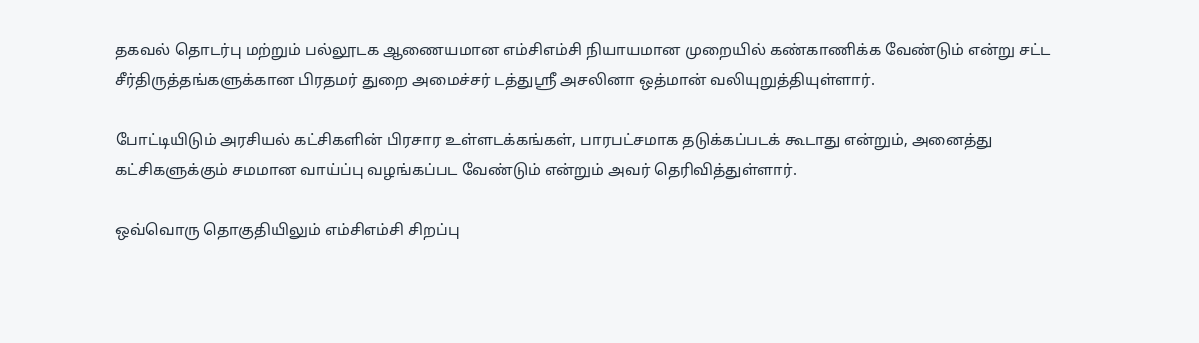தகவல் தொடர்பு மற்றும் பல்லூடக ஆணையமான எம்சிஎம்சி நியாயமான முறையில் கண்காணிக்க வேண்டும் என்று சட்ட சீர்திருத்தங்களுக்கான பிரதமர் துறை அமைச்சர் டத்துஸ்ரீ அசலினா ஒத்மான் வலியுறுத்தியுள்ளார்.

போட்டியிடும் அரசியல் கட்சிகளின் பிரசார உள்ளடக்கங்கள், பாரபட்சமாக தடுக்கப்படக் கூடாது என்றும், அனைத்து கட்சிகளுக்கும் சமமான வாய்ப்பு வழங்கப்பட வேண்டும் என்றும் அவர் தெரிவித்துள்ளார்.

ஒவ்வொரு தொகுதியிலும் எம்சிஎம்சி சிறப்பு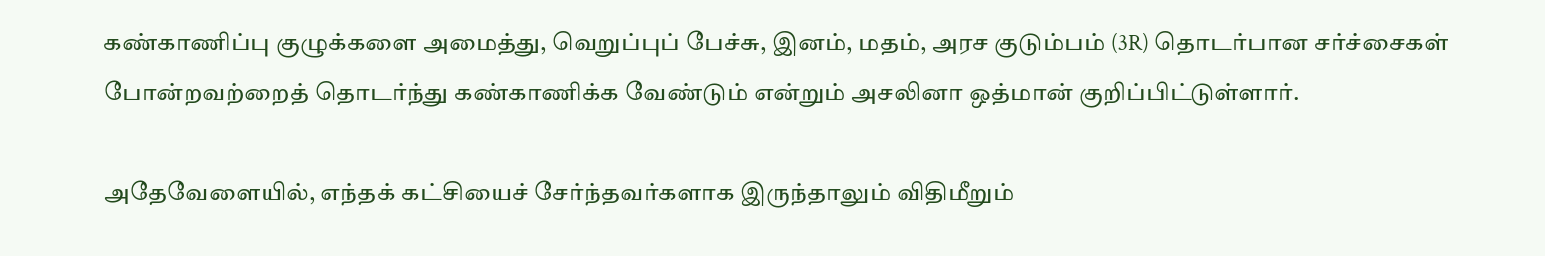கண்காணிப்பு குழுக்களை அமைத்து, வெறுப்புப் பேச்சு, இனம், மதம், அரச குடும்பம் (3R) தொடர்பான சர்ச்சைகள் போன்றவற்றைத் தொடர்ந்து கண்காணிக்க வேண்டும் என்றும் அசலினா ஒத்மான் குறிப்பிட்டுள்ளார்.

அதேவேளையில், எந்தக் கட்சியைச் சேர்ந்தவர்களாக இருந்தாலும் விதிமீறும்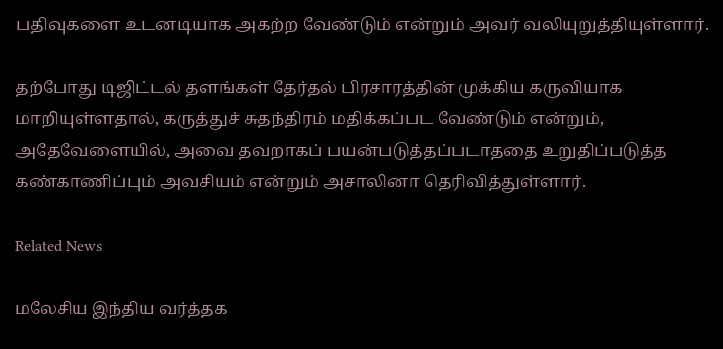பதிவுகளை உடனடியாக அகற்ற வேண்டும் என்றும் அவர் வலியுறுத்தியுள்ளார்.

தற்போது டிஜிட்டல் தளங்கள் தேர்தல் பிரசாரத்தின் முக்கிய கருவியாக மாறியுள்ளதால், கருத்துச் சுதந்திரம் மதிக்கப்பட வேண்டும் என்றும், அதேவேளையில், அவை தவறாகப் பயன்படுத்தப்படாததை உறுதிப்படுத்த கண்காணிப்பும் அவசியம் என்றும் அசாலினா தெரிவித்துள்ளார்.

Related News

மலேசிய இந்திய வர்த்தக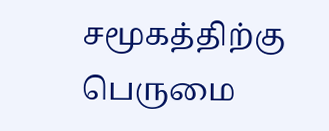சமூகத்திற்கு பெருமை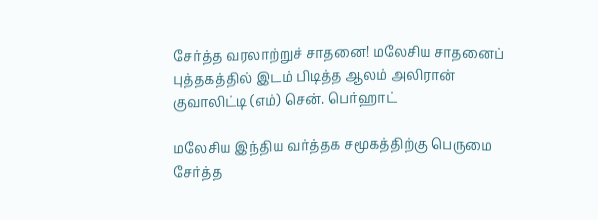சேர்த்த வரலாற்றுச் சாதனை! மலேசிய சாதனைப் புத்தகத்தில் இடம் பிடித்த ஆலம் அலிரான் குவாலிட்டி (எம்) சென். பெர்ஹாட்

மலேசிய இந்திய வர்த்தக சமூகத்திற்கு பெருமை சேர்த்த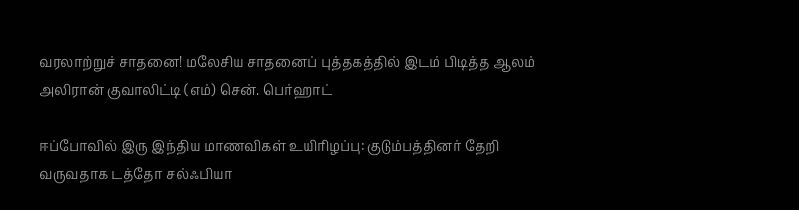வரலாற்றுச் சாதனை! மலேசிய சாதனைப் புத்தகத்தில் இடம் பிடித்த ஆலம் அலிரான் குவாலிட்டி (எம்) சென். பெர்ஹாட்

ஈப்போவில் இரு இந்திய மாணவிகள் உயிரிழப்பு: குடும்பத்தினர் தேறி வருவதாக டத்தோ சல்ஃபியா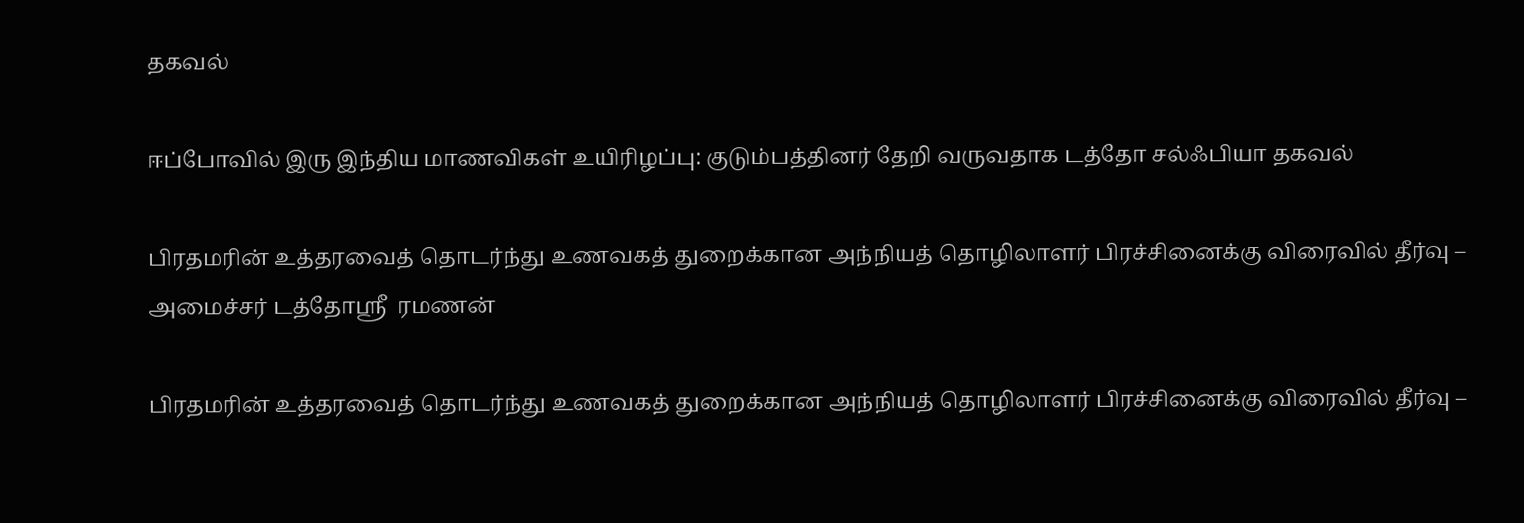தகவல்

ஈப்போவில் இரு இந்திய மாணவிகள் உயிரிழப்பு: குடும்பத்தினர் தேறி வருவதாக டத்தோ சல்ஃபியா தகவல்

பிரதமரின் உத்தரவைத் தொடர்ந்து உணவகத் துறைக்கான அந்நியத் தொழிலாளர் பிரச்சினைக்கு விரைவில் தீர்வு – அமைச்சர் டத்தோஸ்ரீ  ரமணன்

பிரதமரின் உத்தரவைத் தொடர்ந்து உணவகத் துறைக்கான அந்நியத் தொழிலாளர் பிரச்சினைக்கு விரைவில் தீர்வு –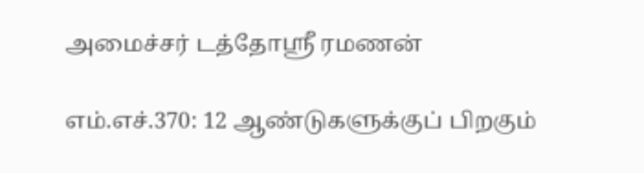அமைச்சர் டத்தோஸ்ரீ ரமணன்

எம்.எச்.370: 12 ஆண்டுகளுக்குப் பிறகும்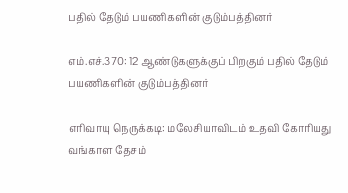பதில் தேடும் பயணிகளின் குடும்பத்தினர்

எம்.எச்.370: 12 ஆண்டுகளுக்குப் பிறகும் பதில் தேடும் பயணிகளின் குடும்பத்தினர்

எரிவாயு நெருக்கடி: மலேசியாவிடம் உதவி கோரியது வங்காள தேசம்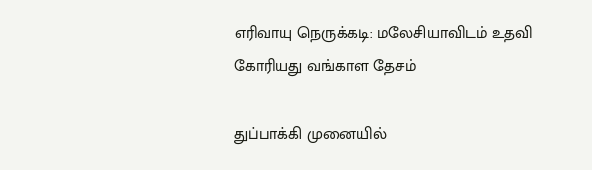எரிவாயு நெருக்கடி: மலேசியாவிடம் உதவி கோரியது வங்காள தேசம்

துப்பாக்கி முனையில்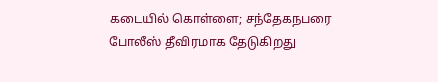கடையில் கொள்ளை; சந்தேகநபரை போலீஸ் தீவிரமாக தேடுகிறது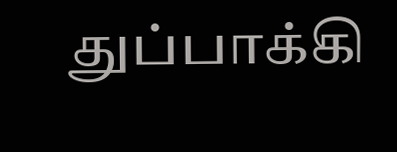துப்பாக்கி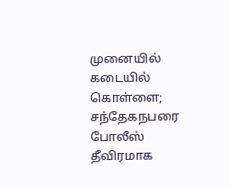முனையில் கடையில் கொள்ளை; சந்தேகநபரை போலீஸ் தீவிரமாக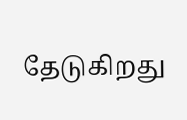தேடுகிறது